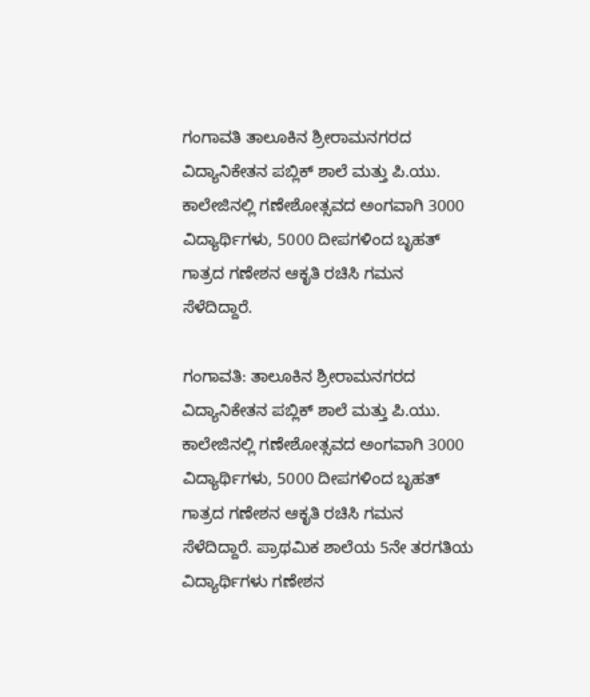ಗಂಗಾವತಿ ತಾಲೂಕಿನ ಶ್ರೀರಾಮನಗರದ ವಿದ್ಯಾನಿಕೇತನ ಪಬ್ಲಿಕ್ ಶಾಲೆ ಮತ್ತು ಪಿ.ಯು. ಕಾಲೇಜಿನಲ್ಲಿ ಗಣೇಶೋತ್ಸವದ ಅಂಗವಾಗಿ 3000 ವಿದ್ಯಾರ್ಥಿಗಳು, 5000 ದೀಪಗಳಿಂದ ಬೃಹತ್ ಗಾತ್ರದ ಗಣೇಶನ ಆಕೃತಿ ರಚಿಸಿ ಗಮನ ಸೆಳೆದಿದ್ದಾರೆ.

ಗಂಗಾವತಿ: ತಾಲೂಕಿನ ಶ್ರೀರಾಮನಗರದ ವಿದ್ಯಾನಿಕೇತನ ಪಬ್ಲಿಕ್ ಶಾಲೆ ಮತ್ತು ಪಿ.ಯು. ಕಾಲೇಜಿನಲ್ಲಿ ಗಣೇಶೋತ್ಸವದ ಅಂಗವಾಗಿ 3000 ವಿದ್ಯಾರ್ಥಿಗಳು, 5000 ದೀಪಗಳಿಂದ ಬೃಹತ್ ಗಾತ್ರದ ಗಣೇಶನ ಆಕೃತಿ ರಚಿಸಿ ಗಮನ ಸೆಳೆದಿದ್ದಾರೆ. ಪ್ರಾಥಮಿಕ ಶಾಲೆಯ 5ನೇ ತರಗತಿಯ ವಿದ್ಯಾರ್ಥಿಗಳು ಗಣೇಶನ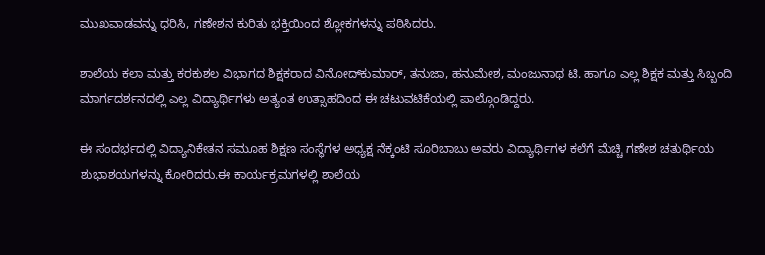ಮುಖವಾಡವನ್ನು ಧರಿಸಿ, ಗಣೇಶನ ಕುರಿತು ಭಕ್ತಿಯಿಂದ ಶ್ಲೋಕಗಳನ್ನು ಪಠಿಸಿದರು.

ಶಾಲೆಯ ಕಲಾ ಮತ್ತು ಕರಕುಶಲ ವಿಭಾಗದ ಶಿಕ್ಷಕರಾದ ವಿನೋದ್‌ಕುಮಾರ್, ತನುಜಾ, ಹನುಮೇಶ, ಮಂಜುನಾಥ ಟಿ. ಹಾಗೂ ಎಲ್ಲ ಶಿಕ್ಷಕ ಮತ್ತು ಸಿಬ್ಬಂದಿ ಮಾರ್ಗದರ್ಶನದಲ್ಲಿ ಎಲ್ಲ ವಿದ್ಯಾರ್ಥಿಗಳು ಅತ್ಯಂತ ಉತ್ಸಾಹದಿಂದ ಈ ಚಟುವಟಿಕೆಯಲ್ಲಿ ಪಾಲ್ಗೊಂಡಿದ್ದರು.

ಈ ಸಂದರ್ಭದಲ್ಲಿ ವಿದ್ಯಾನಿಕೇತನ ಸಮೂಹ ಶಿಕ್ಷಣ ಸಂಸ್ಥೆಗಳ ಅಧ್ಯಕ್ಷ ನೆಕ್ಕಂಟಿ ಸೂರಿಬಾಬು ಅವರು ವಿದ್ಯಾರ್ಥಿಗಳ ಕಲೆಗೆ ಮೆಚ್ಚಿ ಗಣೇಶ ಚತುರ್ಥಿಯ ಶುಭಾಶಯಗಳನ್ನು ಕೋರಿದರು.ಈ ಕಾರ್ಯಕ್ರಮಗಳಲ್ಲಿ ಶಾಲೆಯ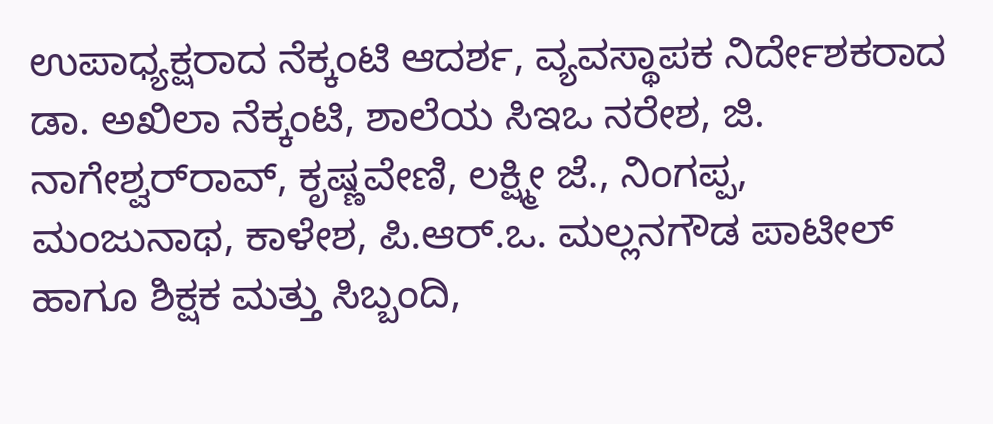ಉಪಾಧ್ಯಕ್ಷರಾದ ನೆಕ್ಕಂಟಿ ಆದರ್ಶ, ವ್ಯವಸ್ಥಾಪಕ ನಿರ್ದೇಶಕರಾದ ಡಾ. ಅಖಿಲಾ ನೆಕ್ಕಂಟಿ, ಶಾಲೆಯ ಸಿಇಒ ನರೇಶ, ಜಿ. ನಾಗೇಶ್ವರ್‌ರಾವ್, ಕೃಷ್ಣವೇಣಿ, ಲಕ್ಷ್ಮೀ ಜೆ., ನಿಂಗಪ್ಪ, ಮಂಜುನಾಥ, ಕಾಳೇಶ, ಪಿ.ಆರ್.ಒ. ಮಲ್ಲನಗೌಡ ಪಾಟೀಲ್ ಹಾಗೂ ಶಿಕ್ಷಕ ಮತ್ತು ಸಿಬ್ಬಂದಿ,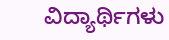ವಿದ್ಯಾರ್ಥಿಗಳು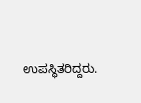ಉಪಸ್ಥಿತರಿದ್ದರು.